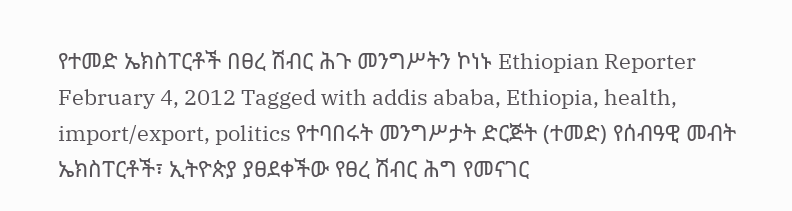የተመድ ኤክስፐርቶች በፀረ ሽብር ሕጉ መንግሥትን ኮነኑ Ethiopian Reporter February 4, 2012 Tagged with addis ababa, Ethiopia, health, import/export, politics የተባበሩት መንግሥታት ድርጅት (ተመድ) የሰብዓዊ መብት ኤክስፐርቶች፣ ኢትዮጵያ ያፀደቀችው የፀረ ሽብር ሕግ የመናገር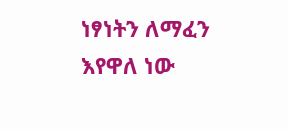ነፃነትን ለማፈን እየዋለ ነው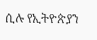ሲሉ የኢትዮጵያን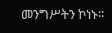መንግሥትን ኮነኑ፡፡